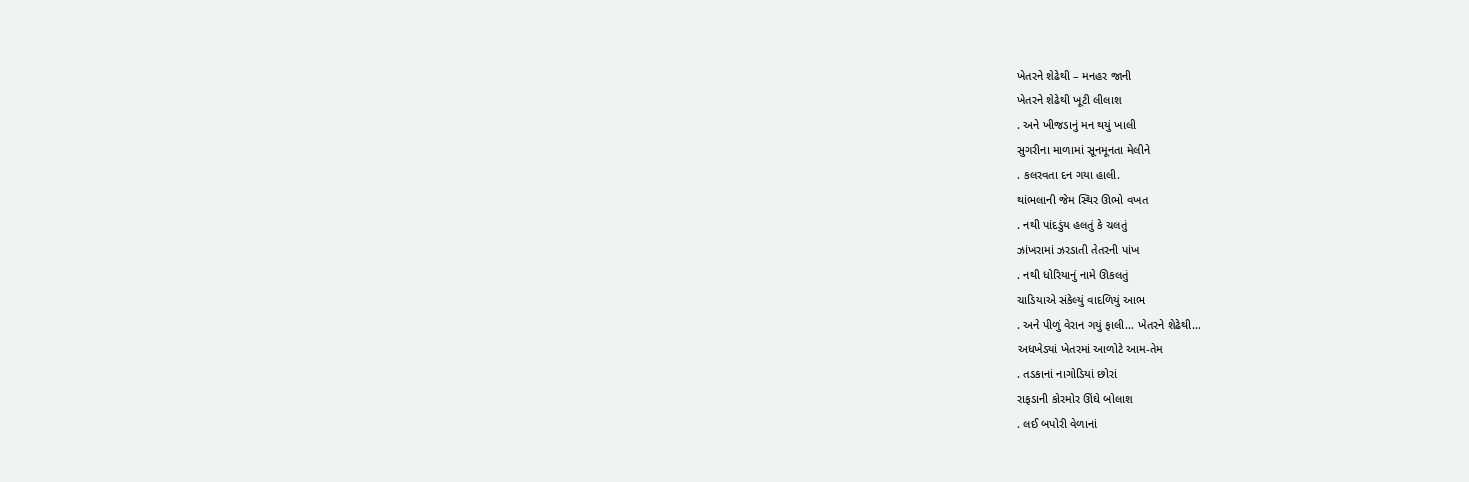ખેતરને શેઢેથી – મનહર જાની
ખેતરને શેઢેથી ખૂટી લીલાશ
. અને ખીજડાનું મન થયું ખાલી
સુગરીના માળામાં સૂનમૂનતા મેલીને
. કલરવતા દન ગયા હાલી.
થાંભલાની જેમ સ્થિર ઊભો વખત
. નથી પાંદડુંય હલતું કે ચલતું
ઝાંખરામાં ઝરડાતી તેતરની પાંખ
. નથી ધોરિયાનું નામે ઊકલતું
ચાડિયાએ સંકેલ્યું વાદળિયું આભ
. અને પીળું વેરાન ગયું ફાલી… ખેતરને શેઢેથી…
અધખેડ્યાં ખેતરમાં આળોટે આમ-તેમ
. તડકાનાં નાગોડિયાં છોરાં
રાફડાની કોરમોર ઊંઘે બોલાશ
. લઈ બપોરી વેળાનાં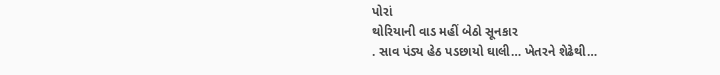પોરાં
થોરિયાની વાડ મહીં બેઠો સૂનકાર
. સાવ પંડ્ય હેઠ પડછાયો ઘાલી… ખેતરને શેઢેથી…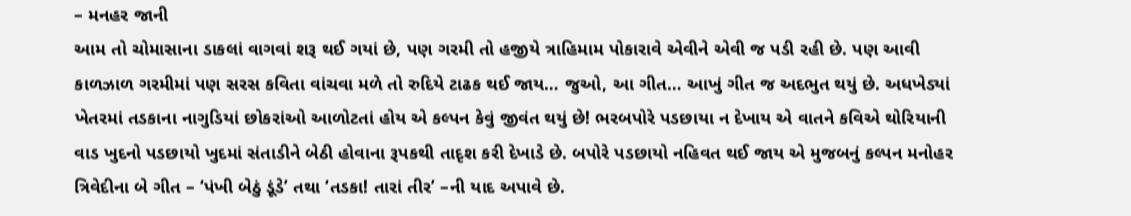– મનહર જાની
આમ તો ચોમાસાના ડાકલાં વાગવાં શરૂ થઈ ગયાં છે, પણ ગરમી તો હજીયે ત્રાહિમામ પોકારાવે એવીને એવી જ પડી રહી છે. પણ આવી કાળઝાળ ગરમીમાં પણ સરસ કવિતા વાંચવા મળે તો રુદિયે ટાઢક થઈ જાય… જુઓ, આ ગીત… આખું ગીત જ અદભુત થયું છે. અધખેડ્યાં ખેતરમાં તડકાના નાગુડિયાં છોકરાંઓ આળોટતાં હોય એ કલ્પન કેવું જીવંત થયું છે! ભરબપોરે પડછાયા ન દેખાય એ વાતને કવિએ થોરિયાની વાડ ખુદનો પડછાયો ખુદમાં સંતાડીને બેઠી હોવાના રૂપકથી તાદૃશ કરી દેખાડે છે. બપોરે પડછાયો નહિવત થઈ જાય એ મુજબનું કલ્પન મનોહર ત્રિવેદીના બે ગીત – ‘પંખી બેઠું ડૂંડે’ તથા ‘તડકા! તારાં તીર’ –ની યાદ અપાવે છે.